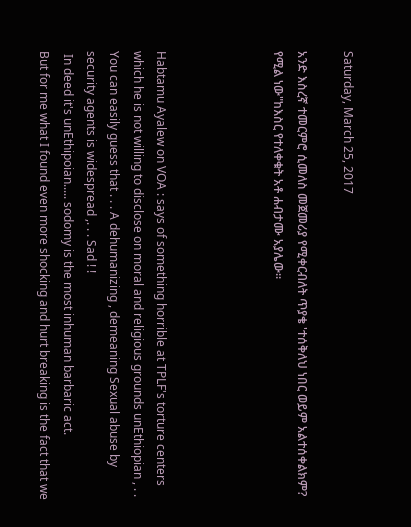Saturday, March 25, 2017

አንድ እስረኛ ተመርምሮ ሲመለስ መጀመሪያ የሚቀርብለት ጥያቄ 'ተሰቅለህ ነበር ወይም አልተሰቀልክም? የሚል ነው"ከእስር የተለቀቁት አቶ ሐብታሙ አያሌው።




Habtamu Ayalew on VOA : says of something horrible at TPLF's torture centers which he is not willing to disclose on moral and religious grounds unEthiopian , . . You can easily guess that . . . A dehumanizing , demeaning Sexual abuse by security agents is widespread ,. . . Sad ! !
 In deed it's unEthipoian..... sodomy is the most inhuman barbaric act.
But for me what I found even more shocking and hurt breaking is the fact that we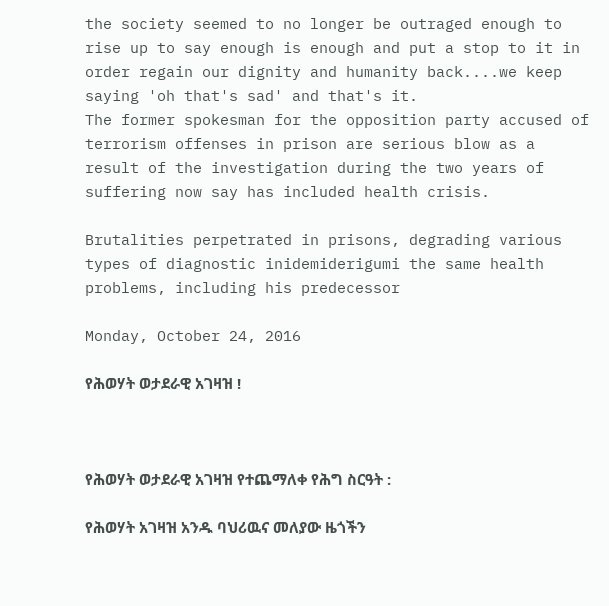the society seemed to no longer be outraged enough to rise up to say enough is enough and put a stop to it in order regain our dignity and humanity back....we keep saying 'oh that's sad' and that's it.
The former spokesman for the opposition party accused of terrorism offenses in prison are serious blow as a result of the investigation during the two years of suffering now say has included health crisis.

Brutalities perpetrated in prisons, degrading various types of diagnostic inidemiderigumi the same health problems, including his predecessor

Monday, October 24, 2016

የሕወሃት ወታደራዊ አገዛዝ !



የሕወሃት ወታደራዊ አገዛዝ የተጨማለቀ የሕግ ስርዓት :

የሕወሃት አገዛዝ አንዱ ባህሪዉና መለያው ዜጎችን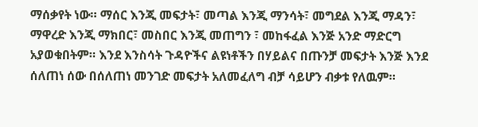ማሰቃየት ነው። ማሰር እንጂ መፍታት፣ መጣል እንጂ ማንሳት፣ መግደል እንጂ ማዳን፣ ማዋረድ እንጂ ማክበር፣ መስበር እንጂ መጠግን ፣ መከፋፈል እንጅ አንድ ማድርግ አያወቁበትም። እንደ እንስሳት ጉዳዮችና ልዩነቶችን በሃይልና በጡንቻ መፍታት እንጅ እንደ ሰለጠነ ሰው በሰለጠነ መንገድ መፍታት አለመፈለግ ብቻ ሳይሆን ብቃቱ የለዉም።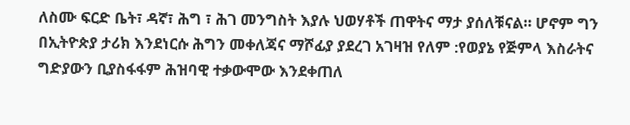ለስሙ ፍርድ ቤት፣ ዳኛ፣ ሕግ ፣ ሕገ መንግስት እያሉ ህወሃቶች ጠዋትና ማታ ያሰለቹናል። ሆኖም ግን በኢትዮጵያ ታሪክ እንደነርሱ ሕግን መቀለጃና ማሾፊያ ያደረገ አገዛዝ የለም :የወያኔ የጅምላ እስራትና ግድያውን ቢያስፋፋም ሕዝባዊ ተቃውሞው እንደቀጠለ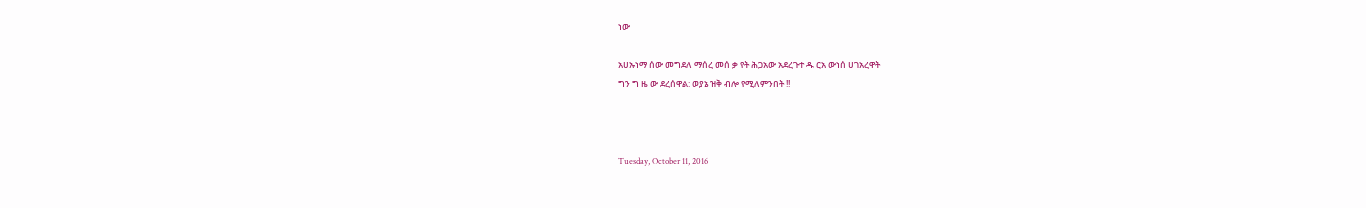ነው

አሀኡነማ ሰው መግደለ ማሰረ መሰ ቃ የት ሕጋአው አደረጉተ ዱ ርአ ውነሰ ሀገአረዋት
ግን ግ ዜ ው ደረሰዋል: ወያኔ ዝቅ ብሎ የሚለምንበት !!



Tuesday, October 11, 2016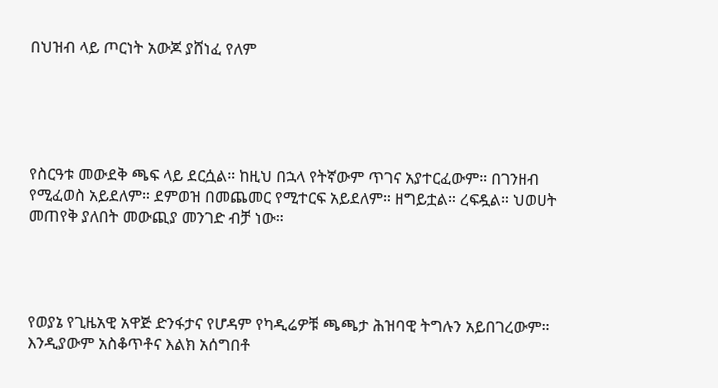በህዝብ ላይ ጦርነት አውጆ ያሸነፈ የለም





የስርዓቱ መውደቅ ጫፍ ላይ ደርሷል። ከዚህ በኋላ የትኛውም ጥገና አያተርፈውም። በገንዘብ የሚፈወስ አይደለም። ደምወዝ በመጨመር የሚተርፍ አይደለም። ዘግይቷል። ረፍዷል። ህወሀት መጠየቅ ያለበት መውጪያ መንገድ ብቻ ነው።




የወያኔ የጊዜአዊ አዋጅ ድንፋታና የሆዳም የካዲሬዎቹ ጫጫታ ሕዝባዊ ትግሉን አይበገረውም። እንዲያውም አስቆጥቶና እልክ አሰግበቶ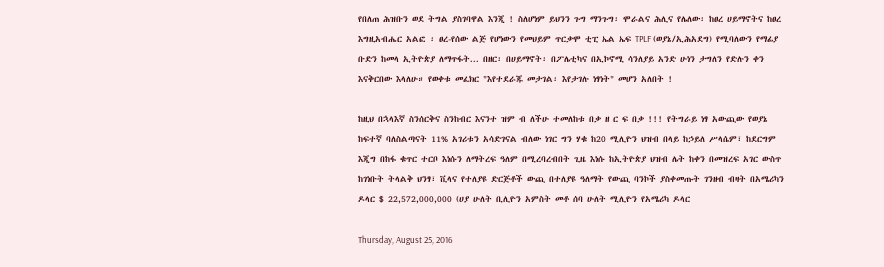የበለጠ ሕዝቡን ወደ ትግል ያስገባዋል እንጂ ! ስለሆነም ይህንን ጉግ ማንጉግ፡ ሞራልና ሕሊና የሌለው፡ ከፀረ ሀይማኖትና ከፀረ እግዚአብሔር አልፎ ፡ ፀረ-የሰው ልጅ የሆነውን የመህይም ጥርቃሞ ቲፒ ኤል ኤፍ TPLF (ወያኔ/ኢሕአደግ) የሚባለውን የማፊያ ቡድን ከመላ ኢትዮጵያ ለማጥፋት... በዘር፡ በሀይማኖት፡ በፖሌቲካና በኢኮኖሚ ሳንለያይ አንድ ሁነን ታግለን የድሉን ቀን እናቅርበው እላለሁ። የወቀቱ መፈክር "እየተደራጁ መታገል፡ እየታገሉ ነፃነት" መሆን አለበት !

ከዚህ በኋላእኛ ስንሰርቅና ስንከብር እናንተ ዝም ብ ለችሁ ተመለከቱ በቃ ዘ ር ፍ በቃ !!! የትግራይ ነፃ አውጪው የወያኔ ከፍተኛ ባለስልጣናት 11% አገሪቱን አሳድገናል ብለው ነገር ግን ሃቁ ከ20 ሚሊዮን ህዝብ በላይ ከኃይለ ሥላሴም፣ ከደርግም እጂግ በከፋ ቁጥር ተርቦ እነሱን ለማትረፍ ዓለም በሚረባረብበት ጊዜ እነሱ ከኢትዮጵያ ህዝብ ሌት ከቀን በመዝረፍ አገር ውስጥ ከገነቡት ትላልቅ ህንፃ፣ ቪላና የተለያዩ ድርጅቶች ውጪ በተለያዩ ዓለማት የውጪ ባንኮች ያስቀመጡት ገንዘብ ብዛት በአሜሪካን ዶላር $ 22,572,000,000 (ሀያ ሁለት ቢሊዮን አምስት መቶ ሰባ ሁለት ሚሊዮን የአሜሪካ ዶላር

Thursday, August 25, 2016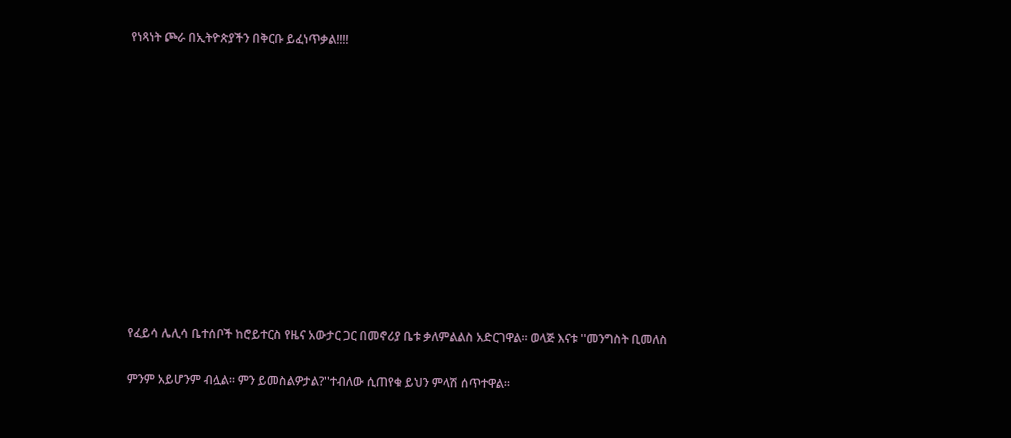የነጻነት ጮራ በኢትዮጵያችን በቅርቡ ይፈነጥቃል!!!!












የፈይሳ ሌሊሳ ቤተሰቦች ከሮይተርስ የዜና አውታር ጋር በመኖሪያ ቤቱ ቃለምልልስ አድርገዋል። ወላጅ እናቱ ''መንግስት ቢመለስ

ምንም አይሆንም ብሏል። ምን ይመስልዎታል?''ተብለው ሲጠየቁ ይህን ምላሽ ሰጥተዋል።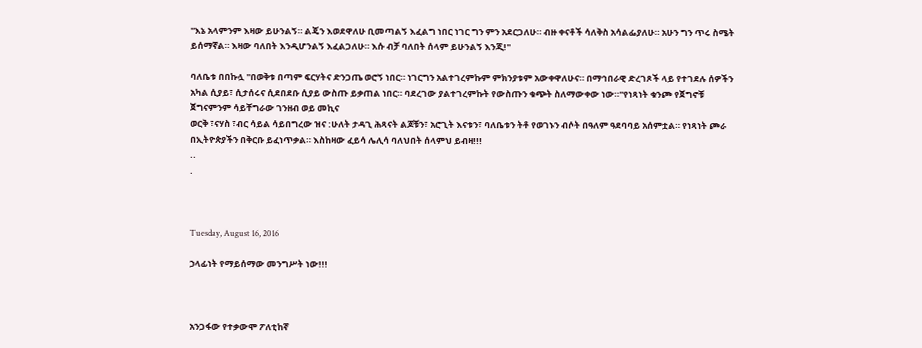''እኔ አላምንም እዛው ይሁንልኝ። ልጄን እወደዋለሁ ቢመጣልኝ እፈልግ ነበር ነገር ግን ምን አደርጋለሁ። ብዙ ቀናቶች ሳለቅስ አሳልፌያለሁ። አሁን ግን ጥሩ ስሜት ይሰማኛል። እዛው ባለበት እንዲሆንልኝ እፈልጋለሁ። እሱ ብቻ ባለበት ሰላም ይሁንልኝ እንጂ!''

ባለቤቱ በበኩሏ ''በወቅቱ በጣም ፍርሃትና ድንጋጤ ወሮኝ ነበር። ነገርግን አልተገረምኩም ምክንያቱም አውቀዋለሁና። በማኅበራዊ ድረገጾች ላይ የተገደሉ ሰዎችን አካል ሲያይ፣ ሲታሰሩና ሲደበደቡ ሲያይ ውስጡ ይቃጠል ነበር። ባደረገው ያልተገረምኩት የውስጡን ቁጭት ስለማውቀው ነው።''የነጻነት ቁንጮ የጀግኖቹ ጀግናምንም ሳይቸግራው ገንዘብ ወይ መኪና
ወርቅ ፣ናሃስ ፣ብር ሳይል ሳይበግረው ዝና :ሁለት ታዳጊ ሕጻናት ልጆቹን፣ አሮጊት እናቱን፣ ባለቤቱን ትቶ የወገኑን ብሶት በዓለም ዓደባባይ አሰምቷል። የነጻነት ጮራ በኢትዮጵያችን በቅርቡ ይፈነጥቃል። እስከዛው ፈይሳ ሌሊሳ ባለህበት ሰላምህ ይብዛ!!!
..
.



Tuesday, August 16, 2016

ኃላፊነት የማይሰማው መንግሥት ነው!!!



አንጋፋው የተቃውሞ ፖለቲከኛ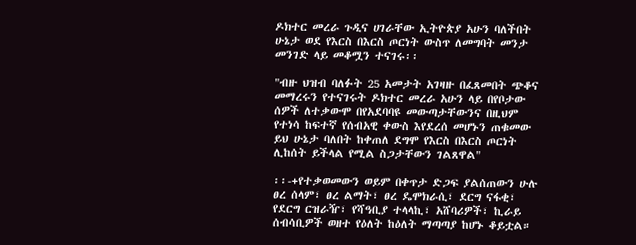ዶክተር መረራ ጉዲና ሀገራቸው ኢትዮጵያ አሁን ባለችበት ሁኔታ ወደ የእርስ በእርስ ጦርነት ውስጥ ለመግባት መንታ መንገድ ላይ መቆሟን ተናገሩ፡፡

"ብዙ ህዝብ ባለፉት 25 አመታት አገዛዙ በፈጸመበት ጭቆና መማረሩን የተናገሩት ዶክተር መረራ አሁን ላይ በየቦታው ሰዎች ለተቃውሞ በየአደባባዩ መውጣታቸውንና በዚህም የተነሳ ከፍተኛ የሰብአዊ ቀውስ እየደረሰ መሆኑን ጠቁመው ይህ ሁኔታ ባለበት ከቀጠለ ደግሞ የእርስ በእርስ ጦርነት ሊከሰት ይችላል የሚል ስጋታቸውን ገልጸዋል"

፡፡-+የተቃወመውን ወይም በቀጥታ ድጋፍ ያልሰጠውን ሁሉ ፀረ ሰላም፣ ፀረ ልማት፣ ፀረ ዴሞክራሲ፣ ደርግ ናፋቂ፣ የደርግ ርዝራዥ፣ የሻዓቢያ ተላላኪ፣ አሸባሪዎች፣ ኪራይ ሰብሳቢዎች ወዘተ የዕለት ከዕለት ማጣጣያ ከሆኑ ቆይቷል።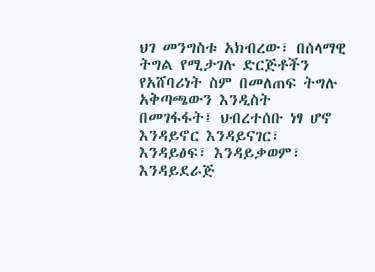ህገ መንግስቱ አክብረው፣ በሰላማዊ ትግል የሚታገሉ ድርጅቶችን የአሸባሪነት ስም በመለጠፍ ትግሉ አቅጣጫውን እንዲስት በመገፋፋት፤ ህብረተሰቡ ነፃ ሆኖ እንዳይኖር እንዳይናገር፣ እንዳይፅፍ፣ እንዳይቃወም፣ እንዳይደራጅ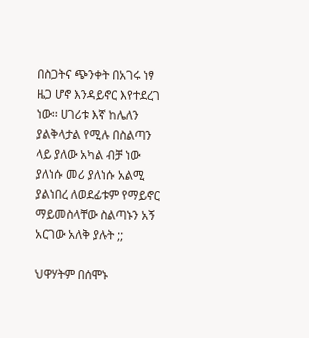በስጋትና ጭንቀት በአገሩ ነፃ ዜጋ ሆኖ እንዳይኖር እየተደረገ ነው፡፡ ሀገሪቱ እኛ ከሌለን ያልቅላታል የሚሉ በስልጣን ላይ ያለው አካል ብቻ ነው ያለነሱ መሪ ያለነሱ አልሚ ያልነበረ ለወደፊቱም የማይኖር ማይመስላቸው ስልጣኑን አኝ አርገው አለቅ ያሉት ;;

ህዋሃትም በሰሞኑ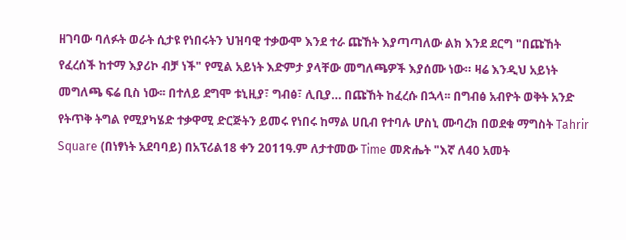ዘገባው ባለፉት ወራት ሲታዩ የነበሩትን ህዝባዊ ተቃውሞ እንደ ተራ ጩኸት እያጣጣለው ልክ እንደ ደርግ "በጩኸት የፈረሰች ከተማ እያሪኮ ብቻ ነች" የሚል አይነት እድምታ ያላቸው መግለጫዎች እያሰሙ ነው። ዛሬ እንዲህ አይነት መግለጫ ፍሬ ቢስ ነው፡፡ በተለይ ደግሞ ቱኒዚያ፣ ግብፅ፣ ሊቢያ… በጩኸት ከፈረሱ በኋላ፡፡ በግብፅ አብዮት ወቅት አንድ የትጥቅ ትግል የሚያካሄድ ተቃዋሚ ድርጅትን ይመሩ የነበሩ ከማል ሀቢብ የተባሉ ሆስኒ ሙባረክ በወደቁ ማግስት Tahrir Square (በነፃነት አደባባይ) በአፕሪል18 ቀን 2011ዓ.ም ለታተመው Time መጽሔት "እኛ ለ40 አመት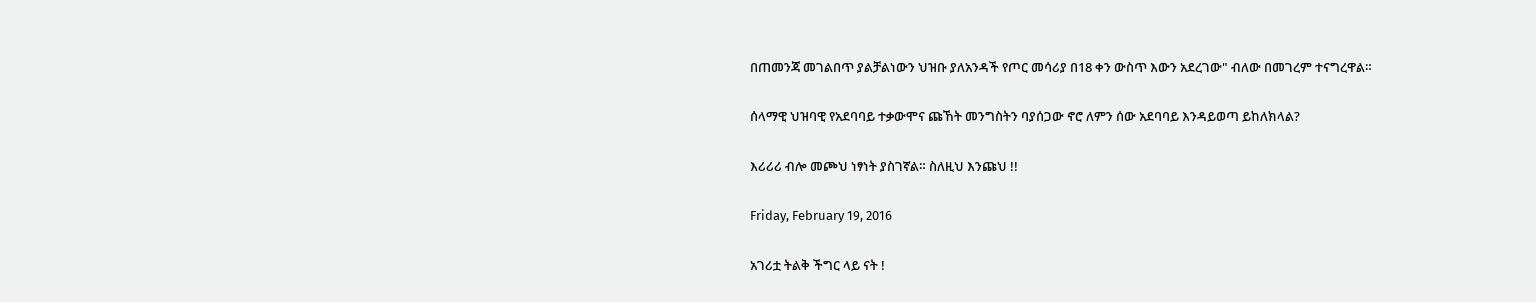በጠመንጃ መገልበጥ ያልቻልነውን ህዝቡ ያለአንዳች የጦር መሳሪያ በ18 ቀን ውስጥ እውን አደረገው" ብለው በመገረም ተናግረዋል።

ሰላማዊ ህዝባዊ የአደባባይ ተቃውሞና ጩኸት መንግስትን ባያሰጋው ኖሮ ለምን ሰው አደባባይ እንዳይወጣ ይከለክላል?

እሪሪሪ ብሎ መጮህ ነፃነት ያስገኛል። ስለዚህ እንጩህ !!

Friday, February 19, 2016

አገሪቷ ትልቅ ችግር ላይ ናት !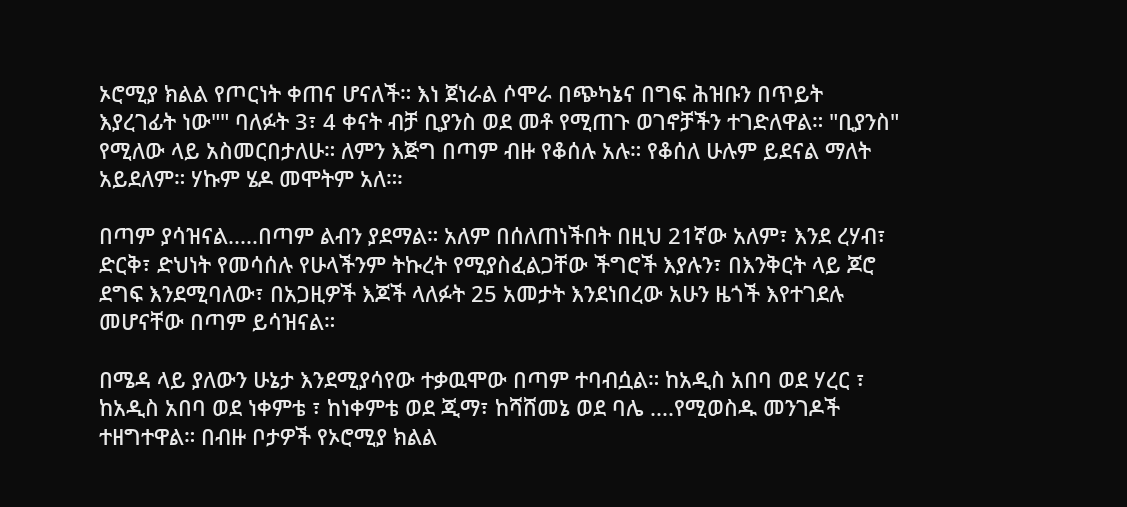ኦሮሚያ ክልል የጦርነት ቀጠና ሆናለች። እነ ጀነራል ሶሞራ በጭካኔና በግፍ ሕዝቡን በጥይት እያረገፊት ነው"" ባለፉት 3፣ 4 ቀናት ብቻ ቢያንስ ወደ መቶ የሚጠጉ ወገኖቻችን ተገድለዋል። "ቢያንስ" የሚለው ላይ አስመርበታለሁ። ለምን እጅግ በጣም ብዙ የቆሰሉ አሉ። የቆሰለ ሁሉም ይደናል ማለት አይደለም። ሃኩም ሄዶ መሞትም አለ።፡

በጣም ያሳዝናል.....በጣም ልብን ያደማል። አለም በሰለጠነችበት በዚህ 21ኛው አለም፣ እንደ ረሃብ፣ ድርቅ፣ ድህነት የመሳሰሉ የሁላችንም ትኩረት የሚያስፈልጋቸው ችግሮች እያሉን፣ በእንቅርት ላይ ጆሮ ደግፍ እንደሚባለው፣ በአጋዚዎች እጆች ላለፉት 25 አመታት እንደነበረው አሁን ዜጎች እየተገደሉ መሆናቸው በጣም ይሳዝናል።

በሜዳ ላይ ያለውን ሁኔታ እንደሚያሳየው ተቃዉሞው በጣም ተባብሷል። ከአዲስ አበባ ወደ ሃረር ፣ ከአዲስ አበባ ወደ ነቀምቴ ፣ ከነቀምቴ ወደ ጂማ፣ ከሻሸመኔ ወደ ባሌ ....የሚወስዱ መንገዶች ተዘግተዋል። በብዙ ቦታዎች የኦሮሚያ ክልል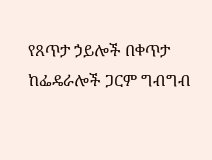የጸጥታ ኃይሎች በቀጥታ ከፌዴራሎች ጋርም ግብግብ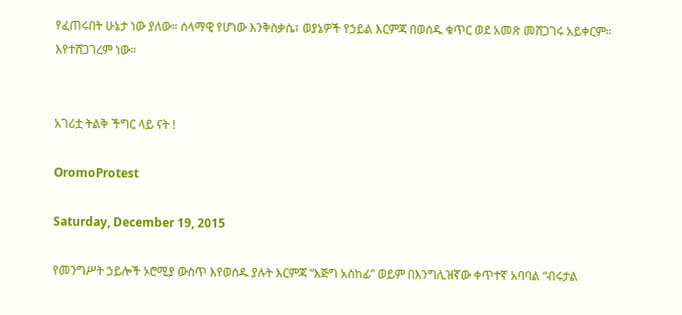የፈጠሩበት ሁኔታ ነው ያለው። ሰላማዊ የሆነው እንቅስቃሴ፣ ወያኔዎች የኃይል እርምጃ በወሰዱ ቁጥር ወደ አመጽ መሸጋገሩ አይቀርም። እየተሸጋገረም ነው።


አገሪቷ ትልቅ ችግር ላይ ናት !

OromoProtest

Saturday, December 19, 2015

የመንግሥት ኃይሎች ኦሮሚያ ውስጥ እየወሰዱ ያሉት እርምጃ “እጅግ አስከፊ” ወይም በእንግሊዝኛው ቀጥተኛ አባባል “ብሩታል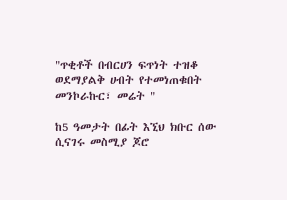"ጥቂቶች በብርሀን ፍጥነት ተዝቆ ወደማያልቅ ሀብት የተመነጠቁበት መንኮራኩር፣ መሬት "

ከ5 ዓመታት በፊት እኚህ ክቡር ሰው ሲናገሩ መስሚያ ጆሮ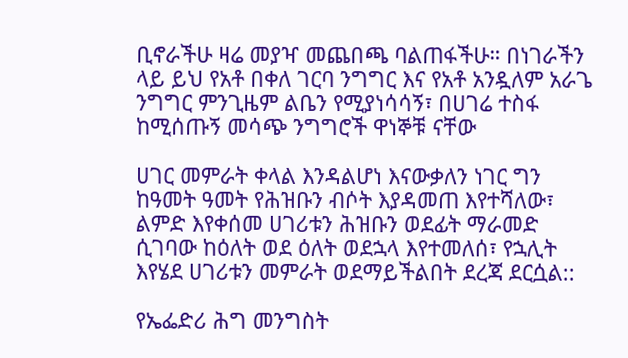ቢኖራችሁ ዛሬ መያዣ መጨበጫ ባልጠፋችሁ። በነገራችን ላይ ይህ የአቶ በቀለ ገርባ ንግግር እና የአቶ አንዷለም አራጌ ንግግር ምንጊዜም ልቤን የሚያነሳሳኝ፣ በሀገሬ ተስፋ ከሚሰጡኝ መሳጭ ንግግሮች ዋነኞቹ ናቸው

ሀገር መምራት ቀላል እንዳልሆነ እናውቃለን ነገር ግን ከዓመት ዓመት የሕዝቡን ብሶት እያዳመጠ እየተሻለው፣ ልምድ እየቀሰመ ሀገሪቱን ሕዝቡን ወደፊት ማራመድ ሲገባው ከዕለት ወደ ዕለት ወደኋላ እየተመለሰ፣ የኋሊት እየሄደ ሀገሪቱን መምራት ወደማይችልበት ደረጃ ደርሷል::

የኤፌድሪ ሕግ መንግስት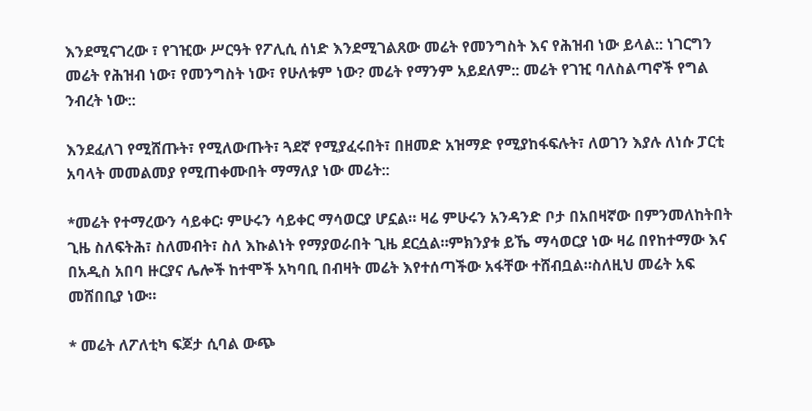እንደሚናገረው ፣ የገዢው ሥርዓት የፖሊሲ ሰነድ እንደሚገልጸው መሬት የመንግስት እና የሕዝብ ነው ይላል:: ነገርግን መሬት የሕዝብ ነው፣ የመንግስት ነው፣ የሁለቱም ነው? መሬት የማንም አይደለም:: መሬት የገዢ ባለስልጣኖች የግል ንብረት ነው::

እንደፈለገ የሚሸጡት፣ የሚለውጡት፣ ጓደኛ የሚያፈሩበት፣ በዘመድ አዝማድ የሚያከፋፍሉት፣ ለወገን እያሉ ለነሱ ፓርቲ አባላት መመልመያ የሚጠቀሙበት ማማለያ ነው መሬት::

*መሬት የተማረውን ሳይቀር፡ ምሁሩን ሳይቀር ማሳወርያ ሆኗል። ዛሬ ምሁሩን አንዳንድ ቦታ በአበዛኛው በምንመለከትበት ጊዜ ስለፍትሕ፣ ስለመብት፣ ስለ እኩልነት የማያወራበት ጊዜ ደርሷል።ምክንያቱ ይኼ ማሳወርያ ነው ዛሬ በየከተማው እና በአዲስ አበባ ዙርያና ሌሎች ከተሞች አካባቢ በብዛት መሬት እየተሰጣችው አፋቸው ተሸብቧል።ስለዚህ መሬት አፍ መሸበቢያ ነው።

* መሬት ለፖለቲካ ፍጆታ ሲባል ውጭ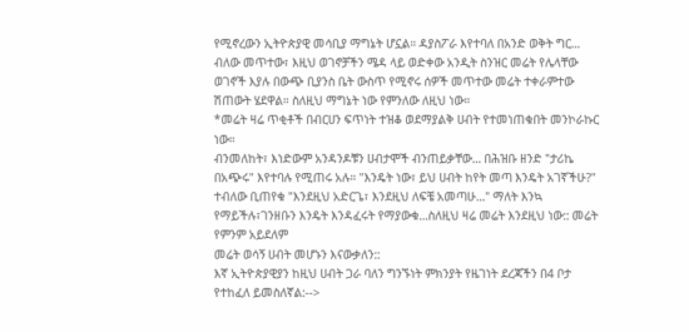የሚኖረውን ኢትዮጵያዊ መሳቢያ ማግኔት ሆኗል። ዳያስፖራ እየተባለ በአንድ ወቅት ግር... ብለው መጥተው፣ እዚህ ወገኖቻችን ሜዳ ላይ ወድቀው አንዲት ስንዝር መሬት የሌላቸው ወገኖች እያሉ በውጭ ቢያንስ ቤት ውስጥ የሚኖሩ ሰዎች መጥተው መሬት ተቀራምተው ሽጠውት ሄደዋል። ስለዚህ ማግኔት ነው የምንለው ለዚህ ነው።
*መሬት ዛሬ ጥቂቶች በብርሀን ፍጥነት ተዝቆ ወደማያልቅ ሀብት የተመነጠቁበት መንኮራኩር ነው።
ብንመለከት፣ እነድውም አንዳንዶቹን ሀብታሞች ብንጠይቃቸው... በሕዝቡ ዘንድ "ታሪኬ በአጭሩ" እየተባሉ የሚጠሩ አሉ። "እንዴት ነው፣ ይህ ሀብት ከየት መጣ እንዴት አገኛችሁ?" ተብለው ቢጠየቁ "እንደዚህ አድርጌ፣ እንደዚህ ለፍቼ አመጣሁ..." ማለት እንኳ የማይችሉ፣ገንዘቡን እንዴት እንዳፈሩት የማያውቁ...ስለዚህ ዛሬ መሬት እንደዚህ ነው:: መሬት የምንም አይደለም
መሬት ወሳኝ ሀብት መሆኑን እናውቃለን::
እኛ ኢትዮጵያዊያን ከዚህ ሀብት ጋራ ባለን ግንኙነት ምክንያት የዜገነት ደረጃችን በ4 ቦታ የተከፈለ ይመስለኛል:-->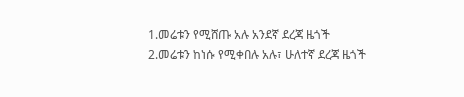1.መሬቱን የሚሸጡ አሉ አንደኛ ደረጃ ዜጎች
2.መሬቱን ከነሱ የሚቀበሉ አሉ፣ ሁለተኛ ደረጃ ዜጎች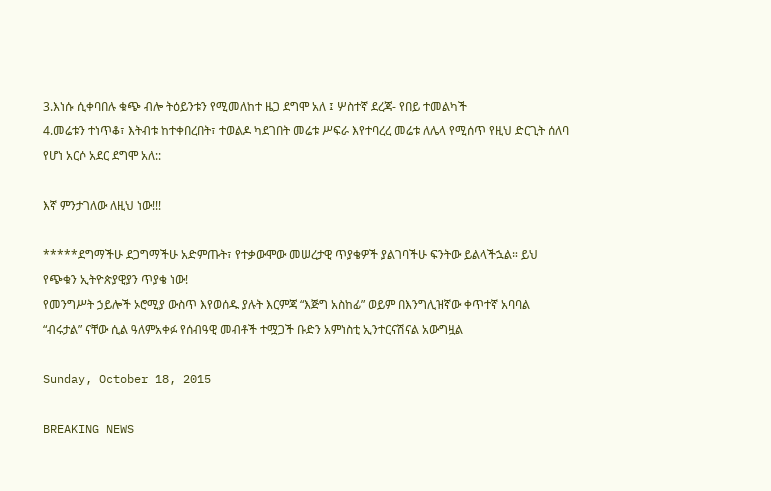3.እነሱ ሲቀባበሉ ቁጭ ብሎ ትዕይንቱን የሚመለከተ ዜጋ ደግሞ አለ ፤ ሦስተኛ ደረጃ- የበይ ተመልካች
4.መሬቱን ተነጥቆ፣ እትብቱ ከተቀበረበት፣ ተወልዶ ካደገበት መሬቱ ሥፍራ እየተባረረ መሬቱ ለሌላ የሚሰጥ የዚህ ድርጊት ሰለባ የሆነ አርሶ አደር ደግሞ አለ::

እኛ ምንታገለው ለዚህ ነው!!!

*****ደግማችሁ ደጋግማችሁ አድምጡት፣ የተቃውሞው መሠረታዊ ጥያቄዎች ያልገባችሁ ፍንትው ይልላችኋል። ይህ የጭቁን ኢትዮጵያዊያን ጥያቄ ነው!
የመንግሥት ኃይሎች ኦሮሚያ ውስጥ እየወሰዱ ያሉት እርምጃ “እጅግ አስከፊ” ወይም በእንግሊዝኛው ቀጥተኛ አባባል “ብሩታል” ናቸው ሲል ዓለምአቀፉ የሰብዓዊ መብቶች ተሟጋች ቡድን አምነስቲ ኢንተርናሽናል አውግዟል

Sunday, October 18, 2015

BREAKING NEWS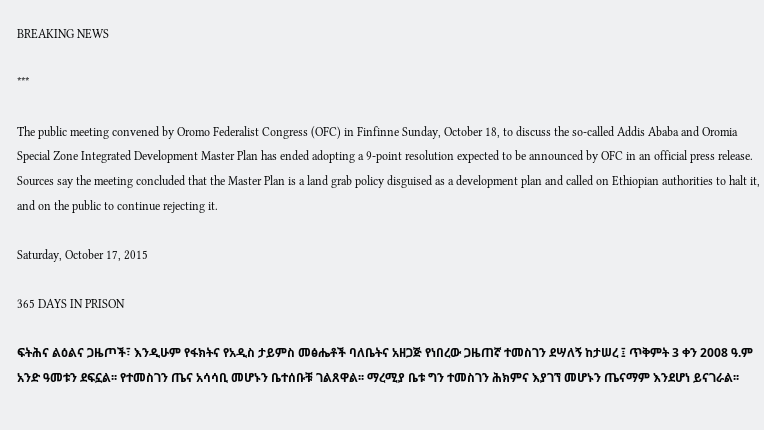BREAKING NEWS

***

The public meeting convened by Oromo Federalist Congress (OFC) in Finfinne Sunday, October 18, to discuss the so-called Addis Ababa and Oromia Special Zone Integrated Development Master Plan has ended adopting a 9-point resolution expected to be announced by OFC in an official press release. Sources say the meeting concluded that the Master Plan is a land grab policy disguised as a development plan and called on Ethiopian authorities to halt it, and on the public to continue rejecting it.

Saturday, October 17, 2015

365 DAYS IN PRISON

ፍትሕና ልዕልና ጋዜጦች፣ እንዲሁም የፋክትና የአዲስ ታይምስ መፅሔቶች ባለቤትና አዘጋጅ የነበረው ጋዜጠኛ ተመስገን ደሣለኝ ከታሠረ ፤ ጥቅምት 3 ቀን 2008 ዓ.ም አንድ ዓመቱን ደፍኗል፡፡ የተመስገን ጤና አሳሳቢ መሆኑን ቤተሰቡቹ ገልጸዋል፡፡ ማረሚያ ቤቱ ግን ተመስገን ሕክምና እያገኘ መሆኑን ጤናማም እንደሆነ ይናገራል፡፡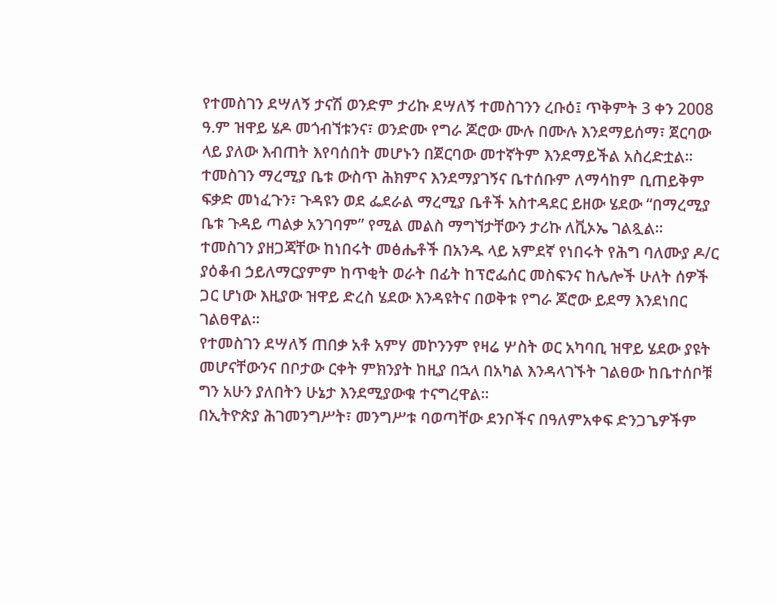የተመስገን ደሣለኝ ታናሽ ወንድም ታሪኩ ደሣለኝ ተመስገንን ረቡዕ፤ ጥቅምት 3 ቀን 2008 ዓ.ም ዝዋይ ሄዶ መጎብኘቱንና፣ ወንድሙ የግራ ጆሮው ሙሉ በሙሉ እንደማይሰማ፣ ጀርባው ላይ ያለው እብጠት እየባሰበት መሆኑን በጀርባው መተኛትም እንደማይችል አስረድቷል፡፡
ተመስገን ማረሚያ ቤቱ ውስጥ ሕክምና እንደማያገኝና ቤተሰቡም ለማሳከም ቢጠይቅም ፍቃድ መነፈጉን፣ ጉዳዩን ወደ ፌደራል ማረሚያ ቤቶች አስተዳደር ይዘው ሄደው “በማረሚያ ቤቱ ጉዳይ ጣልቃ አንገባም” የሚል መልስ ማግኘታቸውን ታሪኩ ለቪኦኤ ገልጿል፡፡
ተመስገን ያዘጋጃቸው ከነበሩት መፅሔቶች በአንዱ ላይ አምደኛ የነበሩት የሕግ ባለሙያ ዶ/ር ያዕቆብ ኃይለማርያምም ከጥቂት ወራት በፊት ከፕሮፌሰር መስፍንና ከሌሎች ሁለት ሰዎች ጋር ሆነው እዚያው ዝዋይ ድረስ ሄደው እንዳዩትና በወቅቱ የግራ ጆሮው ይደማ እንደነበር ገልፀዋል፡፡
የተመስገን ደሣለኝ ጠበቃ አቶ አምሃ መኮንንም የዛሬ ሦስት ወር አካባቢ ዝዋይ ሄደው ያዩት መሆናቸውንና በቦታው ርቀት ምክንያት ከዚያ በኋላ በአካል እንዳላገኙት ገልፀው ከቤተሰቦቹ ግን አሁን ያለበትን ሁኔታ እንደሚያውቁ ተናግረዋል፡፡
በኢትዮጵያ ሕገመንግሥት፣ መንግሥቱ ባወጣቸው ደንቦችና በዓለምአቀፍ ድንጋጌዎችም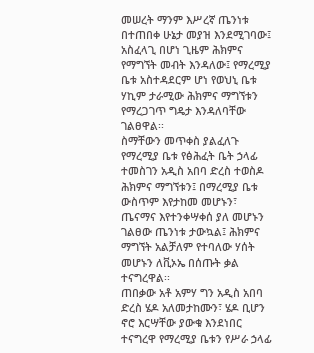መሠረት ማንም እሥረኛ ጤንነቱ በተጠበቀ ሁኔታ መያዝ እንደሚገባው፤ አስፈላጊ በሆነ ጊዜም ሕክምና የማግኘት መብት እንዳለው፤ የማረሚያ ቤቱ አስተዳደርም ሆነ የወህኒ ቤቱ ሃኪም ታራሚው ሕክምና ማግኘቱን የማረጋገጥ ግዴታ እንዳለባቸው ገልፀዋል፡፡
ስማቸውን መጥቀስ ያልፈለጉ የማረሚያ ቤቱ የፅሕፈት ቤት ኃላፊ ተመስገን አዲስ አበባ ድረስ ተወስዶ ሕክምና ማግኘቱን፤ በማረሚያ ቤቱ ውስጥም እየታከመ መሆኑን፣ ጤናማና እየተንቀሣቀሰ ያለ መሆኑን ገልፀው ጤንነቱ ታውኳል፤ ሕክምና ማግኘት አልቻለም የተባለው ሃሰት መሆኑን ለቪኦኤ በሰጡት ቃል ተናግረዋል፡፡
ጠበቃው አቶ አምሃ ግን አዲስ አበባ ድረስ ሄዶ አለመታከሙን፣ ሄዶ ቢሆን ኖሮ እርሣቸው ያውቁ እንደነበር ተናግረዋ የማረሚያ ቤቱን የሥራ ኃላፊ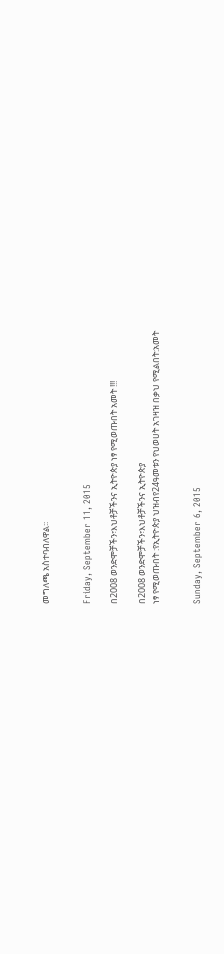መግለጫ አስተባብለዋል፡፡


Friday, September 11, 2015

በ2008 ወንድሞቻችን፣እህቶቻችንና ኢትዮጵያ ነፃ የሚወጡበት አመት !!!

በ2008 ወንድሞቻችን፣እህቶቻችንና ኢትዮጵያ
ነፃ የሚወጡበት :የኢትዮጵያ ህዝብየ24ዓመቱን የህወሀት አገዛዝ በቃህ የሚልበት:አመት


Sunday, September 6, 2015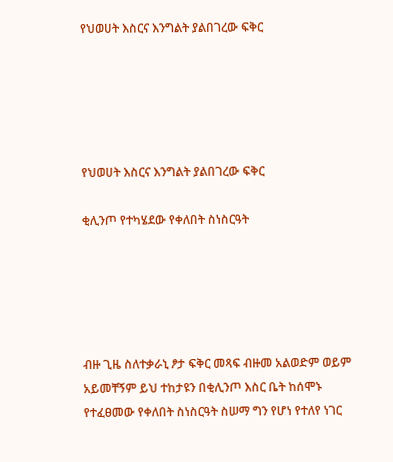የህወሀት እስርና እንግልት ያልበገረው ፍቅር





የህወሀት እስርና እንግልት ያልበገረው ፍቅር

ቂሊንጦ የተካሄደው የቀለበት ስነስርዓት





ብዙ ጊዜ ስለተቃራኒ ፆታ ፍቅር መጻፍ ብዙመ አልወድም ወይም አይመቸኝም ይህ ተከታዩን በቂሊንጦ እስር ቤት ከሰሞኑ የተፈፀመው የቀለበት ስነስርዓት ስሠማ ግን የሆነ የተለየ ነገር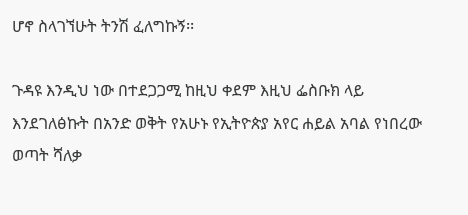ሆኖ ስላገኘሁት ትንሽ ፈለግኩኝ፡፡

ጉዳዩ እንዲህ ነው በተደጋጋሚ ከዚህ ቀደም እዚህ ፌስቡክ ላይ እንደገለፅኩት በአንድ ወቅት የአሁኑ የኢትዮጵያ አየር ሐይል አባል የነበረው ወጣት ሻለቃ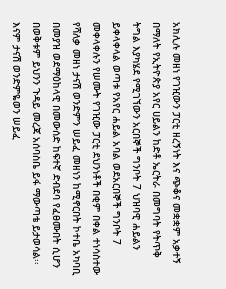አክሊሉ መዘነ የገዢውን ፓርቲ ዘረኝነት እና ጭቆና መቋቋም አቃተኝ በማለት የኢትዮጵያ አየር ሀይልን ከድቶ ኤርትራ በመግባት የትጥቅ ትግል እያካሄደ የሚገኘውን አርበኞች ግንቦት 7 ህዝባዊ ሐይልን ይቀላቀላል ወጣቱ የአየር ሐይል አባል ወደአርበኞች ግንቦት 7 መቀላቀሉን የሠሙት የገዢው ፓርቲ ደህንነቶች በቂም በቀል ተነሳስተው የሻለቃ መዘነ ታናሽ ወንድምን ሠይፈ መዘነን ከሚኖርበት ኮተቤ አካባቢ በመያዝ ወደማዕከላዊ በመውሰድ ከፍተኛ ድብደባ የፈፀሙበት ሲሆን በወቅቱም ይህንን ጉዳይ መረጃ አሰባስቤ ይፋ ማውጣቴ ይታወሳል፡፡ እናም ታናሽ ወንድምዬወን ሠይፈ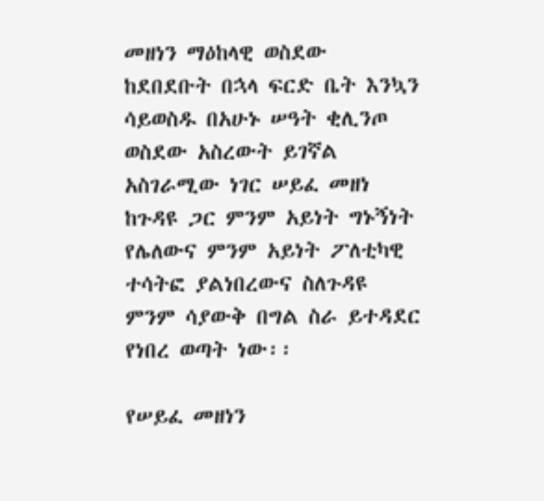መዘነን ማዕከላዊ ወስደው ከደበደቡት በኋላ ፍርድ ቤት እንኳን ሳይወስዱ በአሁኑ ሠዓት ቂሊንጦ ወስደው አስረውት ይገኛል አስገራሚው ነገር ሠይፈ መዘነ ከጉዳዩ ጋር ምንም አይነት ግኑኝነት የሌለውና ምንም አይነት ፖለቲካዊ ተሳትፎ ያልነበረውና ስለጉዳዩ ምንም ሳያውቅ በግል ስራ ይተዳደር የነበረ ወጣት ነው፡፡

የሠይፈ መዘነን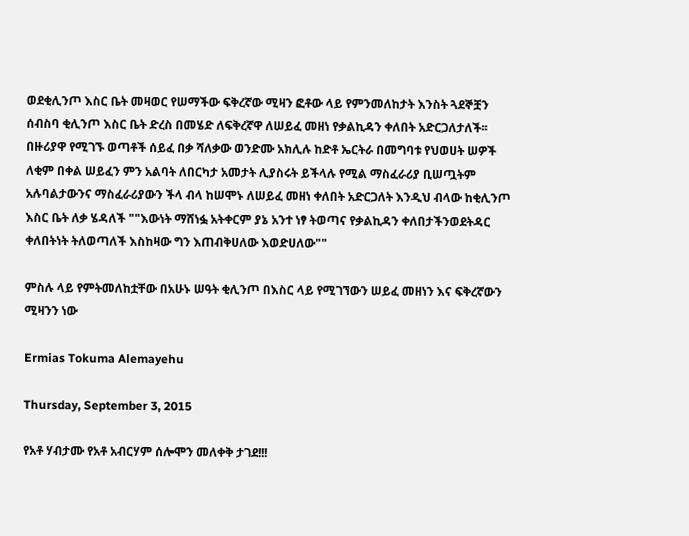ወደቂሊንጦ እስር ቤት መዛወር የሠማችው ፍቅረኛው ሚዛን ፎቶው ላይ የምንመለከታት እንስት ጓደኞቿን ሰብስባ ቂሊንጦ እስር ቤት ድረስ በመሄድ ለፍቅረኛዋ ለሠይፈ መዘነ የቃልኪዳን ቀለበት አድርጋለታለች፡፡ በዙሪያዋ የሚገኙ ወጣቶች ሰይፈ በቃ ሻለቃው ወንድሙ አክሊሉ ከድቶ ኤርትራ በመግባቱ የህወሀት ሠዎች ለቂም በቀል ሠይፈን ምን አልባት ለበርካታ አመታት ሊያስሩት ይችላሉ የሚል ማስፈራሪያ ቢሠጧትም አሉባልታውንና ማስፈራሪያውን ችላ ብላ ከሠሞኑ ለሠይፈ መዘነ ቀለበት አድርጋለት እንዲህ ብላው ከቂሊንጦ እስር ቤት ለቃ ሄዳለች ""እውነት ማሸነፏ አትቀርም ያኔ አንተ ነፃ ትወጣና የቃልኪዳን ቀለበታችንወደትዳር ቀለበትነት ትለወጣለች እስከዛው ግን እጠብቅሀለው እወድሀለው""

ምስሉ ላይ የምትመለከቷቸው በአሁኑ ሠዓት ቂሊንጦ በእስር ላይ የሚገኘውን ሠይፈ መዘነን እና ፍቅረኛውን ሚዛንን ነው

Ermias Tokuma Alemayehu

Thursday, September 3, 2015

የአቶ ሃብታሙ የአቶ አብርሃም ሰሎሞን መለቀቅ ታገደ!!!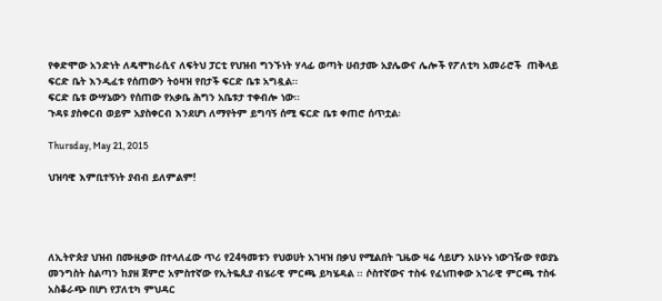የቀድሞው አንድነት ለዴሞክራሲና ለፍትህ ፓርቲ የህዝብ ግንኙነት ሃላፊ ወጣት ሀብታሙ አያሌውና ሌሎች የፖለቲካ አመራሮች  ጠቅላይ ፍርድ ቤት እንዲፈቱ የሰጠውን ትዕዛዝ የበታች ፍርድ ቤቱ አግዷል፡፡
ፍርድ ቤቱ ውሣኔውን የሰጠው የአቃቤ ሕግን አቤቱታ ተቀብሎ ነው፡፡
ጉዳዩ ያስቀርብ ወይም አያስቀርብ እንደሆነ ለማየትም ይግባኝ ሰሚ ፍርድ ቤቱ ቀጠሮ ሰጥቷል፡

Thursday, May 21, 2015

ህዝባዊ እምቢተኝነት ያብብ ይለምልም!




ለኢትዮጵያ ህዝብ በሙዚቃው በተላለፈው ጥሪ የ24ዓመቱን የህወሀት አገዛዝ በቃህ የሚልበት ጊዜው ዛሬ ሳይሆን አሁኑኑ ነውገዥው የወያኔ መንግስት ስልጣን ከያዘ ጀምሮ አምስተኛው የኢትዬጲያ ብሄራዊ ምርጫ ይካሄዳል ፡፡ ሶስተኛውና ተስፋ የፈነጠቀው አገራዊ ምርጫ ተስፋ አስቆራጭ በሆነ የፓለቲካ ምህዳር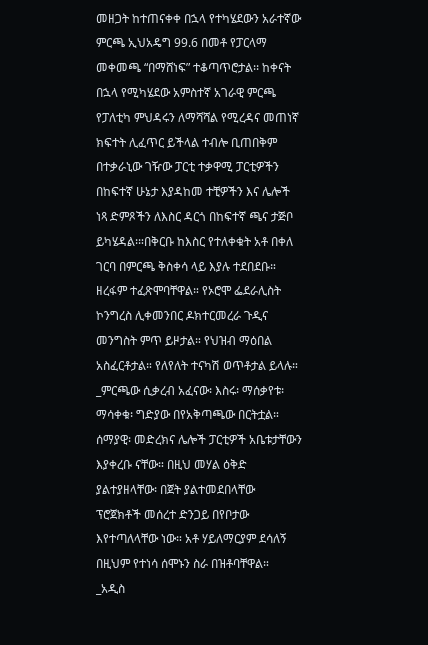መዘጋት ከተጠናቀቀ በኋላ የተካሄደውን አራተኛው ምርጫ ኢህአዴግ 99.6 በመቶ የፓርላማ መቀመጫ “በማሸነፍ” ተቆጣጥሮታል፡፡ ከቀናት በኋላ የሚካሄደው አምስተኛ አገራዊ ምርጫ የፓለቲካ ምህዳሩን ለማሻሻል የሚረዳና መጠነኛ ክፍተት ሊፈጥር ይችላል ተብሎ ቢጠበቅም በተቃራኒው ገዥው ፓርቲ ተቃዋሚ ፓርቲዎችን በከፍተኛ ሁኔታ እያዳከመ ተቺዎችን እና ሌሎች ነጻ ድምጾችን ለእስር ዳርጎ በከፍተኛ ጫና ታጅቦ ይካሄዳል፡።በቅርቡ ከእስር የተለቀቁት አቶ በቀለ ገርባ በምርጫ ቅስቀሳ ላይ እያሉ ተደበደቡ። ዘረፋም ተፈጽሞባቸዋል። የኦሮሞ ፌደራሊስት ኮንግረስ ሊቀመንበር ዶክተርመረራ ጉዲና መንግስት ምጥ ይዞታል። የህዝብ ማዕበል አስፈርቶታል። የለየለት ተናካሽ ወጥቶታል ይላሉ።
_ምርጫው ሲቃረብ አፈናው፡ እስሩ፡ ማሰቃየቱ፡ ማሳቀቁ፡ ግድያው በየአቅጣጫው በርትቷል። ሰማያዊ፡ መድረክና ሌሎች ፓርቲዎች አቤቱታቸውን እያቀረቡ ናቸው። በዚህ መሃል ዕቅድ ያልተያዘላቸው፡ በጀት ያልተመደበላቸው ፕሮጀክቶች መሰረተ ድንጋይ በየቦታው እየተጣለላቸው ነው። አቶ ሃይለማርያም ደሳለኝ በዚህም የተነሳ ሰሞኑን ስራ በዝቶባቸዋል።
_አዲስ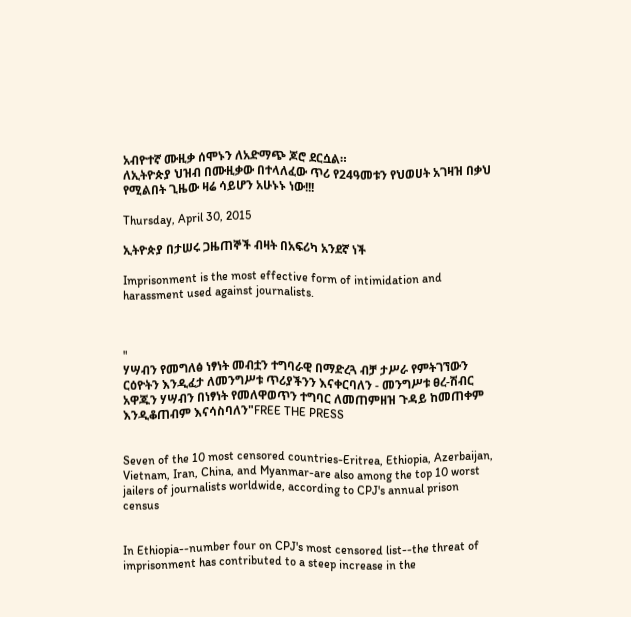አብዮተኛ ሙዚቃ ሰሞኑን ለአድማጭ ጆሮ ደርሷል።
ለኢትዮጵያ ህዝብ በሙዚቃው በተላለፈው ጥሪ የ24ዓመቱን የህወሀት አገዛዝ በቃህ የሚልበት ጊዜው ዛሬ ሳይሆን አሁኑኑ ነው!!!

Thursday, April 30, 2015

ኢትዮጵያ በታሠሩ ጋዜጠኞች ብዛት በአፍሪካ አንደኛ ነች

Imprisonment is the most effective form of intimidation and harassment used against journalists.



"
ሃሣብን የመግለፅ ነፃነት መብቷን ተግባራዊ በማድረጓ ብቻ ታሥራ የምትገኘውን ርዕዮትን እንዲፈታ ለመንግሥቱ ጥሪያችንን እናቀርባለን - መንግሥቱ ፀረ-ሽብር አዋጁን ሃሣብን በነፃነት የመለዋወጥን ተግባር ለመጠምዘዝ ጉዳይ ከመጠቀም እንዲቆጠብም እናሳስባለን"FREE THE PRESS


Seven of the 10 most censored countries-Eritrea, Ethiopia, Azerbaijan, Vietnam, Iran, China, and Myanmar-are also among the top 10 worst jailers of journalists worldwide, according to CPJ's annual prison census


In Ethiopia--number four on CPJ's most censored list--the threat of imprisonment has contributed to a steep increase in the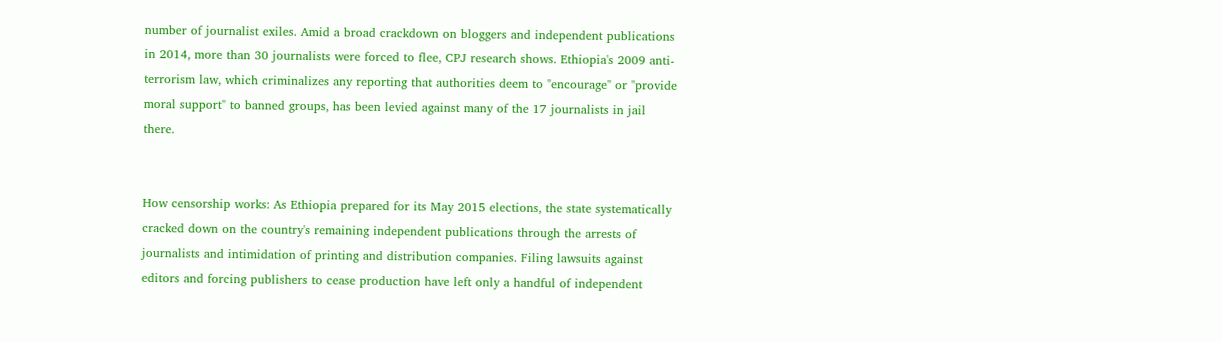number of journalist exiles. Amid a broad crackdown on bloggers and independent publications in 2014, more than 30 journalists were forced to flee, CPJ research shows. Ethiopia's 2009 anti-terrorism law, which criminalizes any reporting that authorities deem to "encourage" or "provide moral support" to banned groups, has been levied against many of the 17 journalists in jail there.


How censorship works: As Ethiopia prepared for its May 2015 elections, the state systematically cracked down on the country's remaining independent publications through the arrests of journalists and intimidation of printing and distribution companies. Filing lawsuits against editors and forcing publishers to cease production have left only a handful of independent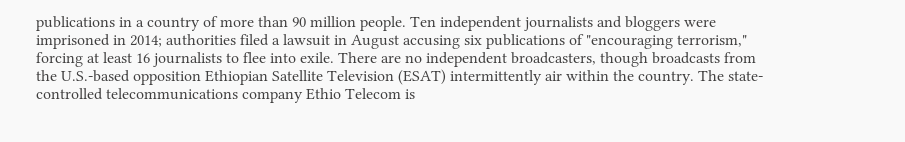publications in a country of more than 90 million people. Ten independent journalists and bloggers were imprisoned in 2014; authorities filed a lawsuit in August accusing six publications of "encouraging terrorism," forcing at least 16 journalists to flee into exile. There are no independent broadcasters, though broadcasts from the U.S.-based opposition Ethiopian Satellite Television (ESAT) intermittently air within the country. The state-controlled telecommunications company Ethio Telecom is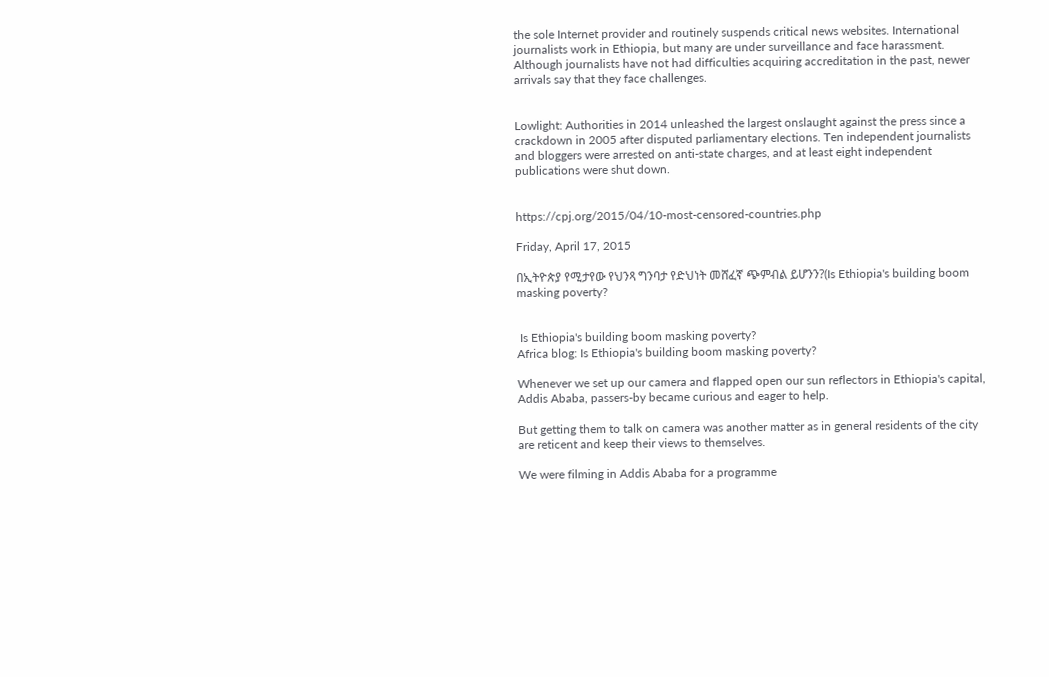the sole Internet provider and routinely suspends critical news websites. International journalists work in Ethiopia, but many are under surveillance and face harassment. Although journalists have not had difficulties acquiring accreditation in the past, newer arrivals say that they face challenges.


Lowlight: Authorities in 2014 unleashed the largest onslaught against the press since a crackdown in 2005 after disputed parliamentary elections. Ten independent journalists and bloggers were arrested on anti-state charges, and at least eight independent publications were shut down.


https://cpj.org/2015/04/10-most-censored-countries.php

Friday, April 17, 2015

በኢትዮጵያ የሚታየው የህንጻ ግንባታ የድህነት መሸፈኛ ጭምብል ይሆንን?(Is Ethiopia's building boom masking poverty?


 Is Ethiopia's building boom masking poverty?
Africa blog: Is Ethiopia's building boom masking poverty?

Whenever we set up our camera and flapped open our sun reflectors in Ethiopia's capital, Addis Ababa, passers-by became curious and eager to help.

But getting them to talk on camera was another matter as in general residents of the city are reticent and keep their views to themselves.

We were filming in Addis Ababa for a programme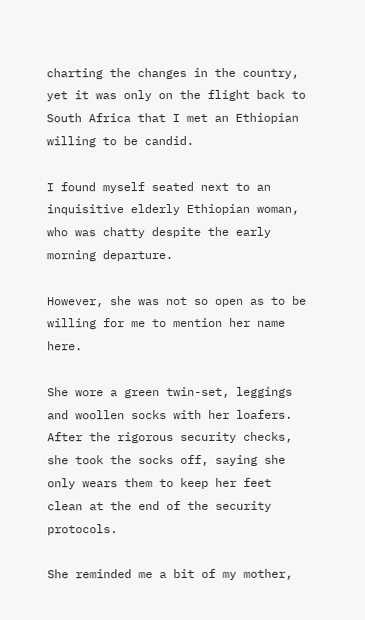charting the changes in the country, yet it was only on the flight back to South Africa that I met an Ethiopian willing to be candid.

I found myself seated next to an inquisitive elderly Ethiopian woman, who was chatty despite the early morning departure.

However, she was not so open as to be willing for me to mention her name here.

She wore a green twin-set, leggings and woollen socks with her loafers. After the rigorous security checks, she took the socks off, saying she only wears them to keep her feet clean at the end of the security protocols.

She reminded me a bit of my mother,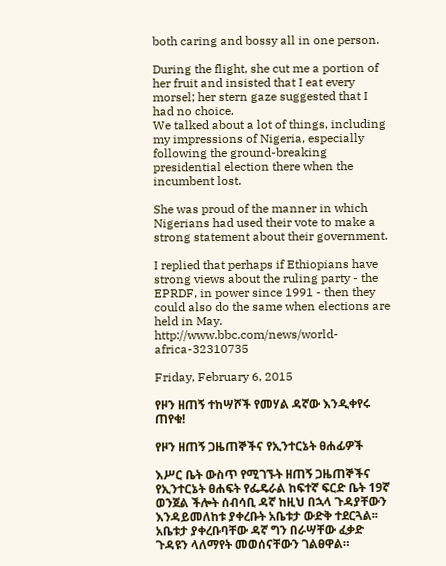both caring and bossy all in one person.

During the flight, she cut me a portion of her fruit and insisted that I eat every morsel; her stern gaze suggested that I had no choice.
We talked about a lot of things, including my impressions of Nigeria, especially following the ground-breaking presidential election there when the incumbent lost.

She was proud of the manner in which Nigerians had used their vote to make a strong statement about their government.

I replied that perhaps if Ethiopians have strong views about the ruling party - the EPRDF, in power since 1991 - then they could also do the same when elections are held in May.
http://www.bbc.com/news/world-africa-32310735

Friday, February 6, 2015

የዞን ዘጠኝ ተከሣሾች የመሃል ዳኛው እንዲቀየሩ ጠየቁ!

የዞን ዘጠኝ ጋዜጠኞችና የኢንተርኔት ፀሐፊዎች

እሥር ቤት ውስጥ የሚገኙት ዘጠኝ ጋዜጠኞችና የኢንተርኔት ፀሐፍት የፌዴራል ከፍተኛ ፍርድ ቤት 19ኛ ወንጀል ችሎት ሰብሳቢ ዳኛ ከዚህ በኋላ ጉዳያቸውን እንዳይመለከቱ ያቀረቡት አቤቱታ ውድቅ ተደርጓል፡፡
አቤቱታ ያቀረቡባቸው ዳኛ ግን በራሣቸው ፈቃድ ጉዳዩን ላለማየት መወሰናቸውን ገልፀዋል።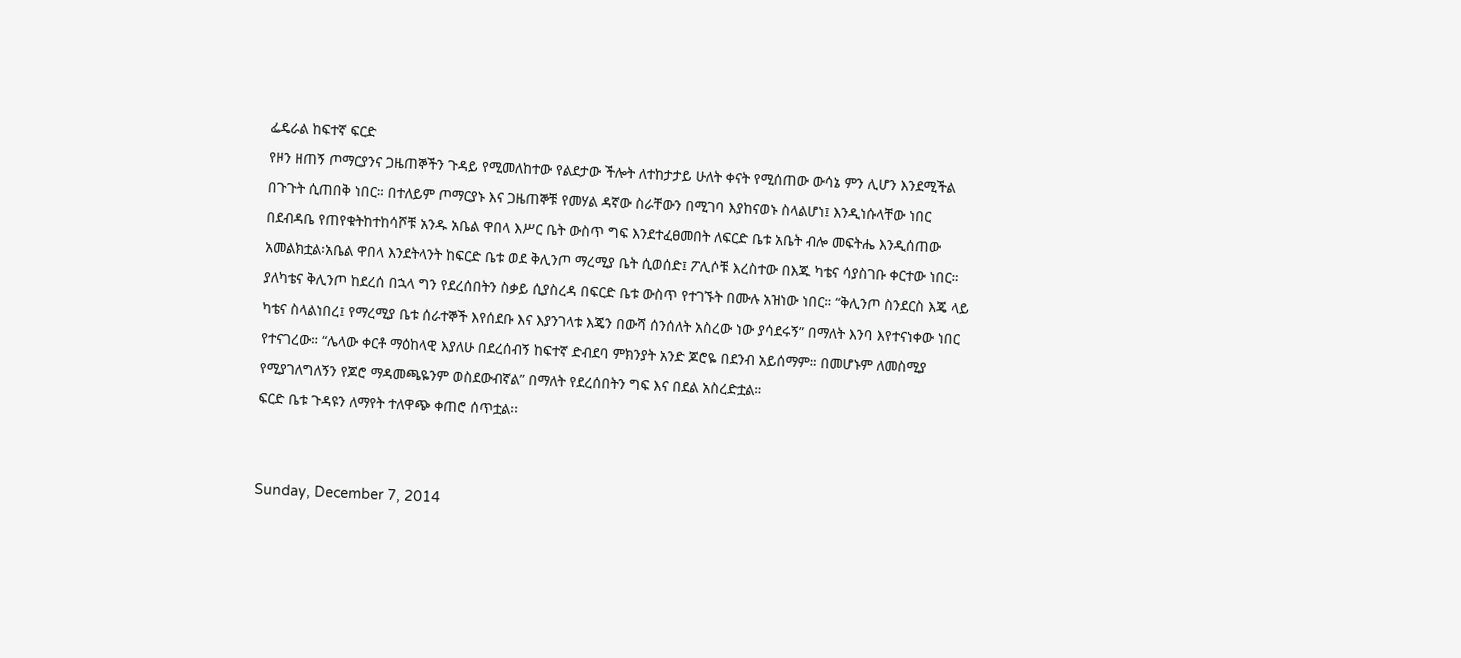ፌዴራል ከፍተኛ ፍርድ
የዞን ዘጠኝ ጦማርያንና ጋዜጠኞችን ጉዳይ የሚመለከተው የልደታው ችሎት ለተከታታይ ሁለት ቀናት የሚሰጠው ውሳኔ ምን ሊሆን እንደሚችል በጉጉት ሲጠበቅ ነበር። በተለይም ጦማርያኑ እና ጋዜጠኞቹ የመሃል ዳኛው ስራቸውን በሚገባ እያከናወኑ ስላልሆነ፤ እንዲነሱላቸው ነበር በደብዳቤ የጠየቁትከተከሳሾቹ አንዱ አቤል ዋበላ እሥር ቤት ውስጥ ግፍ እንደተፈፀመበት ለፍርድ ቤቱ አቤት ብሎ መፍትሔ እንዲሰጠው አመልክቷል፡አቤል ዋበላ እንደትላንት ከፍርድ ቤቱ ወደ ቅሊንጦ ማረሚያ ቤት ሲወሰድ፤ ፖሊሶቹ እረስተው በእጁ ካቴና ሳያስገቡ ቀርተው ነበር። ያለካቴና ቅሊንጦ ከደረሰ በኋላ ግን የደረሰበትን ስቃይ ሲያስረዳ በፍርድ ቤቱ ውስጥ የተገኙት በሙሉ አዝነው ነበር። “ቅሊንጦ ስንደርስ እጄ ላይ ካቴና ስላልነበረ፤ የማረሚያ ቤቱ ሰራተኞች እየሰደቡ እና እያንገላቱ እጄን በውሻ ሰንሰለት አስረው ነው ያሳደሩኝ” በማለት እንባ እየተናነቀው ነበር የተናገረው። “ሌላው ቀርቶ ማዕከላዊ እያለሁ በደረሰብኝ ከፍተኛ ድብደባ ምክንያት አንድ ጆሮዬ በደንብ አይሰማም። በመሆኑም ለመስሚያ የሚያገለግለኝን የጆሮ ማዳመጫዬንም ወስደውብኛል” በማለት የደረሰበትን ግፍ እና በደል አስረድቷል።
ፍርድ ቤቱ ጉዳዩን ለማየት ተለዋጭ ቀጠሮ ሰጥቷል፡፡


Sunday, December 7, 2014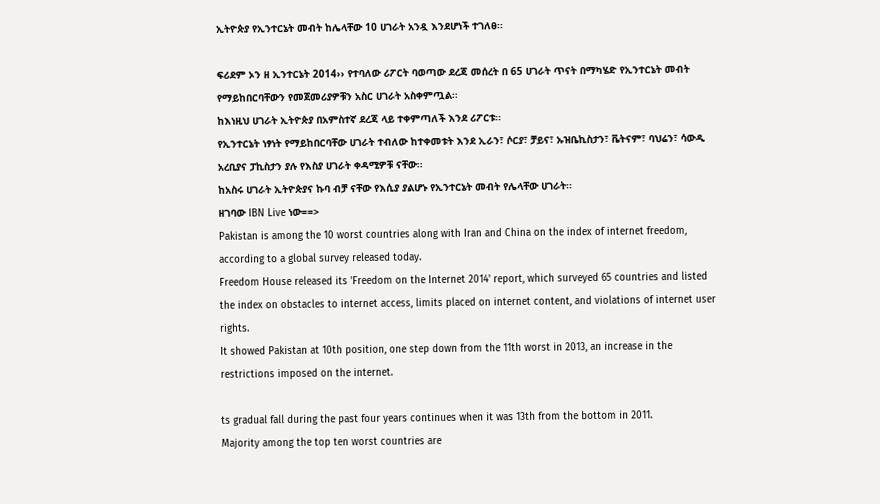ኢትዮጵያ የኢንተርኔት መብት ከሌላቸው 10 ሀገራት አንዷ እንደሆነች ተገለፀ፡፡

ፍሪደም ኦን ዘ ኢንተርኔት 2014›› የተባለው ሪፖርት ባወጣው ደረጃ መሰረት በ 65 ሀገራት ጥናት በማካሄድ የኢንተርኔት መብት የማይከበርባቸውን የመጀመሪያዎቹን አስር ሀገራት አስቀምጧል፡፡
ከእነዚህ ሀገራት ኢትዮጵያ በአምስተኛ ደረጃ ላይ ተቀምጣለች እንደ ሪፖርቱ፡፡
የኢንተርኔት ነፃነት የማይከበርባቸው ሀገራት ተብለው ከተቀመቱት እንደ ኢራን፣ ሶርያ፣ ቻይና፣ ኡዝቤኪስታን፣ ቬትናም፣ ባህሬን፣ ሳውዲ አረቢያና ፓኪስታን ያሉ የእስያ ሀገራት ቀዳሚዎቹ ናቸው፡፡
ከአስሩ ሀገራት ኢትዮጵያና ኩባ ብቻ ናቸው የእሲያ ያልሆኑ የኢንተርኔት መብት የሌላቸው ሀገራት፡፡
ዘገባው IBN Live ነው==>
Pakistan is among the 10 worst countries along with Iran and China on the index of internet freedom, according to a global survey released today.
Freedom House released its 'Freedom on the Internet 2014' report, which surveyed 65 countries and listed the index on obstacles to internet access, limits placed on internet content, and violations of internet user rights.
It showed Pakistan at 10th position, one step down from the 11th worst in 2013, an increase in the restrictions imposed on the internet.

ts gradual fall during the past four years continues when it was 13th from the bottom in 2011.
Majority among the top ten worst countries are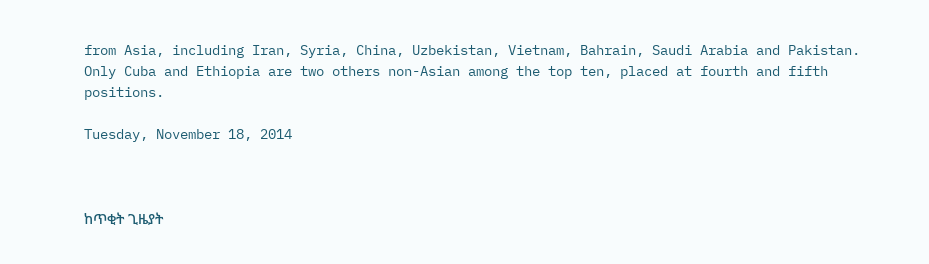from Asia, including Iran, Syria, China, Uzbekistan, Vietnam, Bahrain, Saudi Arabia and Pakistan.
Only Cuba and Ethiopia are two others non-Asian among the top ten, placed at fourth and fifth positions.

Tuesday, November 18, 2014



ከጥቂት ጊዜያት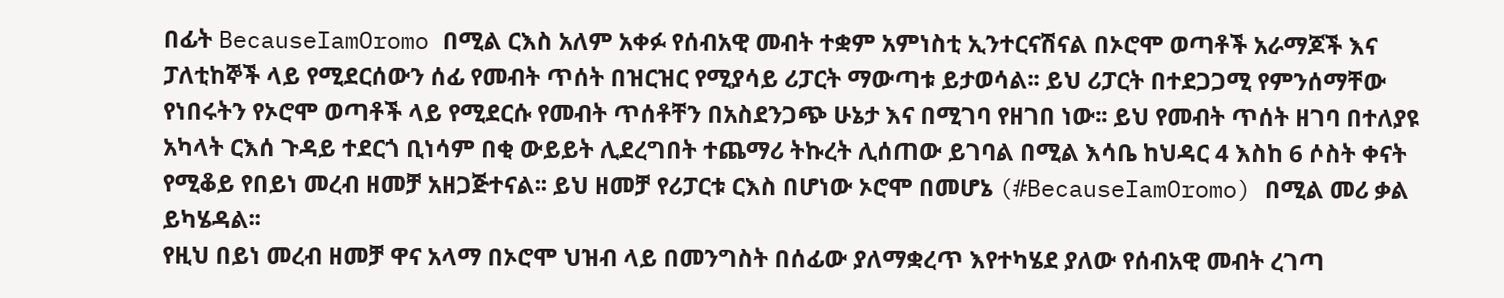በፊት BecauseIamOromo በሚል ርእስ አለም አቀፉ የሰብአዊ መብት ተቋም አምነስቲ ኢንተርናሽናል በኦሮሞ ወጣቶች አራማጆች እና ፓለቲከኞች ላይ የሚደርሰውን ሰፊ የመብት ጥሰት በዝርዝር የሚያሳይ ሪፓርት ማውጣቱ ይታወሳል፡፡ ይህ ሪፓርት በተደጋጋሚ የምንሰማቸው የነበሩትን የኦሮሞ ወጣቶች ላይ የሚደርሱ የመብት ጥሰቶቸን በአስደንጋጭ ሁኔታ እና በሚገባ የዘገበ ነው፡፡ ይህ የመብት ጥሰት ዘገባ በተለያዩ አካላት ርእሰ ጉዳይ ተደርጎ ቢነሳም በቂ ውይይት ሊደረግበት ተጨማሪ ትኩረት ሊሰጠው ይገባል በሚል እሳቤ ከህዳር 4 እስከ 6 ሶስት ቀናት የሚቆይ የበይነ መረብ ዘመቻ አዘጋጅተናል፡፡ ይህ ዘመቻ የሪፓርቱ ርእስ በሆነው ኦሮሞ በመሆኔ (#BecauseIamOromo) በሚል መሪ ቃል ይካሄዳል፡፡
የዚህ በይነ መረብ ዘመቻ ዋና አላማ በኦሮሞ ህዝብ ላይ በመንግስት በሰፊው ያለማቋረጥ እየተካሄደ ያለው የሰብአዊ መብት ረገጣ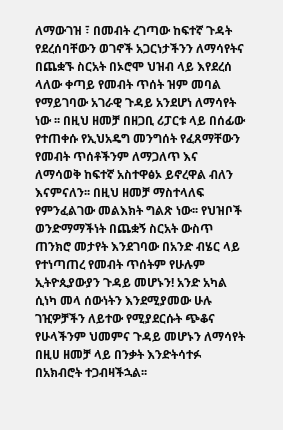ለማውገዝ ፣ በመብት ረገጣው ከፍተኛ ጉዳት የደረሰባቸውን ወገኖች አጋርነታችንን ለማሳየትና በጨቋኙ ስርአት በኦሮሞ ህዝብ ላይ እየደረሰ ላለው ቀጣይ የመብት ጥሰት ዝም መባል የማይገባው አገራዊ ጉዳይ አንደሆነ ለማሳየት ነው ፡፡ በዚህ ዘመቻ በዘጋቢ ሪፓርቱ ላይ በሰፊው የተጠቀሱ የኢህአዴግ መንግሰት የፈጸማቸውን የመብት ጥሰቶችንም ለማጋለጥ እና ለማሳወቅ ከፍተኛ አስተዋፅኦ ይኖረዋል ብለን እናምናለን፡፡ በዚህ ዘመቻ ማስተላለፍ የምንፈልገው መልእክት ግልጽ ነው፡፡ የህዝቦች ወንድማማችነት በጨቋኝ ስርአት ውስጥ ጠንክሮ መታየት እንደገባው በአንድ ብሄር ላይ የተነጣጠረ የመብት ጥሰትም የሁሉም ኢትዮጲያውያን ጉዳይ መሆኑን! አንድ አካል ሲነካ መላ ሰውነትን እንደሚያመው ሁሉ ገዢዎቻችን ለይተው የሚያደርሱት ጭቆና የሁላችንም ህመምና ጉዳይ መሆኑን ለማሳየት በዚሀ ዘመቻ ላይ በንቃት እንድትሳተፉ በአክብሮት ተጋብዛችኋል፡፡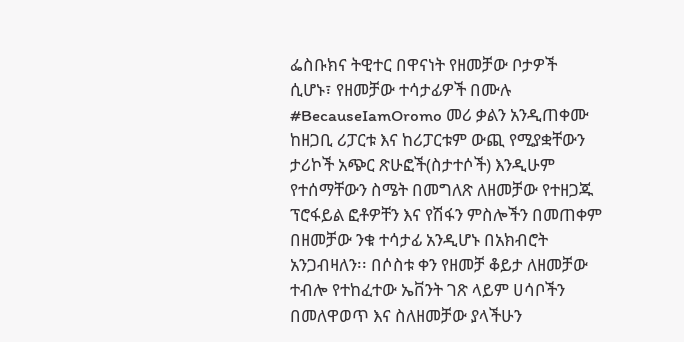ፌስቡክና ትዊተር በዋናነት የዘመቻው ቦታዎች ሲሆኑ፣ የዘመቻው ተሳታፊዎች በሙሉ #BecauseIamOromo መሪ ቃልን አንዲጠቀሙ ከዘጋቢ ሪፓርቱ እና ከሪፓርቱም ውጪ የሚያቋቸውን ታሪኮች አጭር ጽሁፎች(ስታተሶች) እንዲሁም የተሰማቸውን ስሜት በመግለጽ ለዘመቻው የተዘጋጁ ፕሮፋይል ፎቶዎቸን እና የሽፋን ምስሎችን በመጠቀም በዘመቻው ንቁ ተሳታፊ አንዲሆኑ በአክብሮት አንጋብዛለን፡፡ በሶስቱ ቀን የዘመቻ ቆይታ ለዘመቻው ተብሎ የተከፈተው ኤቨንት ገጽ ላይም ሀሳቦችን በመለዋወጥ እና ስለዘመቻው ያላችሁን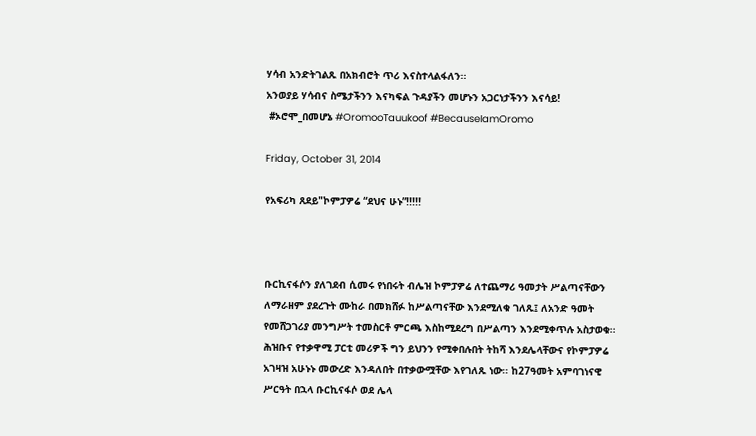ሃሳብ አንድትገልጹ በአክብሮት ጥሪ እናስተላልፋለን፡፡
አንወያይ ሃሳብና ስሜታችንን እናካፍል ጉዳያችን መሆኑን አጋርነታችንን እናሳይ!
 #ኦሮሞ_በመሆኔ #OromooTauukoof #BecauseIamOromo

Friday, October 31, 2014

የአፍሪካ ጸደይ"ኮምፓዎሬ “ደህና ሁኑ”!!!!!



ቡርኪናፋሶን ያለገደብ ሲመሩ የነበሩት ብሌዝ ኮምፓዎሬ ለተጨማሪ ዓመታት ሥልጣናቸውን ለማራዘም ያደረጉት ሙከራ በመክሸፉ ከሥልጣናቸው እንደሚለቁ ገለጹ፤ ለአንድ ዓመት የመሸጋገሪያ መንግሥት ተመስርቶ ምርጫ እስከሚደረግ በሥልጣን እንደሚቀጥሉ አስታወቁ፡፡ ሕዝቡና የተቃዋሚ ፓርቲ መሪዎች ግን ይህንን የሚቀበሉበት ትከሻ እንደሌላቸውና የኮምፓዎሬ አገዛዝ አሁኑኑ መውረድ እንዳለበት በተቃውሟቸው እየገለጹ ነው፡፡ ከ27ዓመት አምባገነናዊ ሥርዓት በኋላ ቡርኪናፋሶ ወደ ሌላ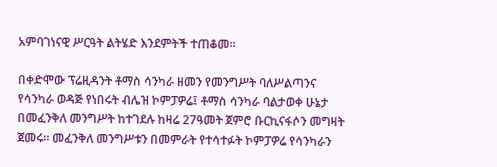አምባገነናዊ ሥርዓት ልትሄድ እንደምትች ተጠቆመ፡፡

በቀድሞው ፕሬዚዳንት ቶማስ ሳንካራ ዘመን የመንግሥት ባለሥልጣንና የሳንካራ ወዳጅ የነበሩት ብሌዝ ኮምፓዎሬ፤ ቶማስ ሳንካራ ባልታወቀ ሁኔታ በመፈንቅለ መንግሥት ከተገደሉ ከዛሬ 27ዓመት ጀምሮ ቡርኪናፋሶን መግዛት ጀመሩ፡፡ መፈንቅለ መንግሥቱን በመምራት የተሳተፉት ኮምፓዎሬ የሳንካራን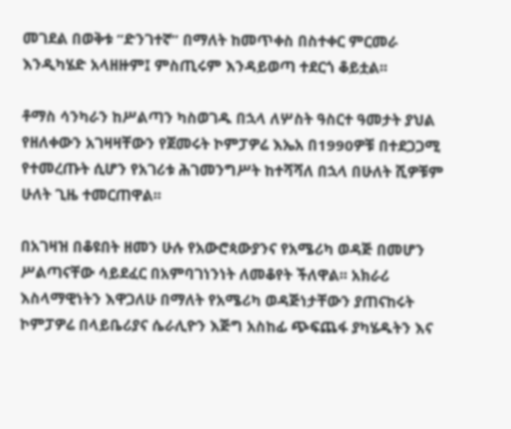መገደል በወቅቱ “ድንገተኛ” በማለት ከመጥቀስ በስተቀር ምርመራ እንዲካሄድ አላዘዙም፤ ምስጢሩም እንዳይወጣ ተደርጎ ቆይቷል፡፡

ቶማስ ሳንካራን ከሥልጣን ካስወገዱ በኋላ ለሦስት ዓስርተ ዓመታት ያህል የዘለቀውን አገዛዛቸውን የጀመሩት ኮምፓዎሬ እኤአ በ1990ዎቹ በተደጋጋሚ የተመረጡት ሲሆን የአገሪቱ ሕገመንግሥት ከተሻሻለ በኋላ በሁለት ሺዎቹም ሁለት ጊዜ ተመርጠዋል፡፡

በአገዛዝ በቆዩበት ዘመን ሁሉ የአውሮጳውያንና የአሜሪካ ወዳጅ በመሆን ሥልጣናቸው ሳይደፈር በአምባገነንነት ለመቆየት ችለዋል፡፡ አክራሪ እስላማዊነትን እዋጋለሁ በማለት የአሜሪካ ወዳጅነታቸውን ያጠናከሩት ኮምፓዎሬ በላይቤሪያና ሴራሊዮን እጅግ አስከፊ ጭፍጨፋ ያካሄዱትን እና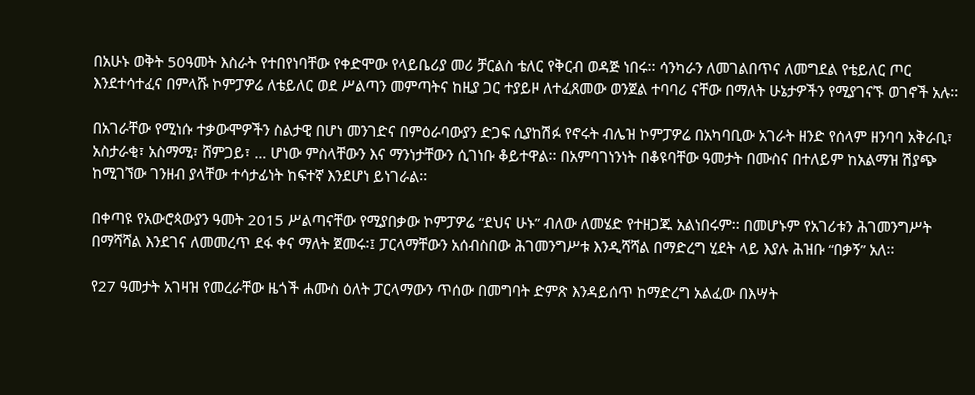በአሁኑ ወቅት 50ዓመት እስራት የተበየነባቸው የቀድሞው የላይቤሪያ መሪ ቻርልስ ቴለር የቅርብ ወዳጅ ነበሩ፡፡ ሳንካራን ለመገልበጥና ለመግደል የቴይለር ጦር እንደተሳተፈና በምላሹ ኮምፓዎሬ ለቴይለር ወደ ሥልጣን መምጣትና ከዚያ ጋር ተያይዞ ለተፈጸመው ወንጀል ተባባሪ ናቸው በማለት ሁኔታዎችን የሚያገናኙ ወገኖች አሉ፡፡

በአገራቸው የሚነሱ ተቃውሞዎችን ስልታዊ በሆነ መንገድና በምዕራባውያን ድጋፍ ሲያከሽፉ የኖሩት ብሌዝ ኮምፓዎሬ በአካባቢው አገራት ዘንድ የሰላም ዘንባባ አቅራቢ፣ አስታራቂ፣ አስማሚ፣ ሸምጋይ፣ … ሆነው ምስላቸውን እና ማንነታቸውን ሲገነቡ ቆይተዋል፡፡ በአምባገነንነት በቆዩባቸው ዓመታት በሙስና በተለይም ከአልማዝ ሽያጭ ከሚገኘው ገንዘብ ያላቸው ተሳታፊነት ከፍተኛ እንደሆነ ይነገራል፡፡

በቀጣዩ የአውሮጳውያን ዓመት 2015 ሥልጣናቸው የሚያበቃው ኮምፓዎሬ “ደህና ሁኑ” ብለው ለመሄድ የተዘጋጁ አልነበሩም፡፡ በመሆኑም የአገሪቱን ሕገመንግሥት በማሻሻል እንደገና ለመመረጥ ደፋ ቀና ማለት ጀመሩ፡፤ ፓርላማቸውን አሰብስበው ሕገመንግሥቱ እንዲሻሻል በማድረግ ሂደት ላይ እያሉ ሕዝቡ “በቃኝ” አለ፡፡

የ27 ዓመታት አገዛዝ የመረራቸው ዜጎች ሐሙስ ዕለት ፓርላማውን ጥሰው በመግባት ድምጽ እንዳይሰጥ ከማድረግ አልፈው በእሣት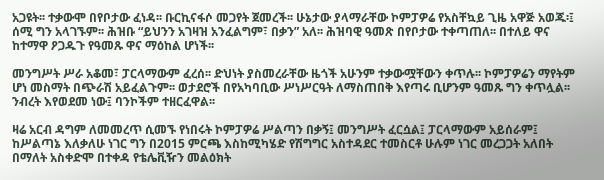አጋዩት፡፡ ተቃውሞ በየቦታው ፈነዳ፡፡ ቡርኪናፋሶ መጋየት ጀመረች፡፡ ሁኔታው ያላማራቸው ኮምፓዎሬ የአስቸኳይ ጊዜ አዋጅ አወጁ፡፤ ሰሚ ግን አላገኙም፡፡ ሕዝቡ “ይህንን አገዛዝ አንፈልግም፣ በቃን” አለ፡፡ ሕዝባዊ ዓመጽ በየቦታው ተቀጣጠለ፡፡ በተለይ ዋና ከተማዋ ዖጋዱጉ የዓመጹ ዋና ማዕከል ሆነች፡፡

መንግሥት ሥራ አቆመ፣ ፓርላማውም ፈረሰ፡፡ ድህነት ያስመረራቸው ዜጎች አሁንም ተቃውሟቸውን ቀጥሉ፡፡ ኮምፓዎሬን ማየትም ሆነ መስማት በጭራሽ አይፈልጉም፡፡ ወታደሮች በየአካባቢው ሥነሥርዓት ለማስጠበቅ እየጣሩ ቢሆንም ዓመጹ ግን ቀጥሏል፡፡ ንብረት እየወደመ ነው፤ ባንኮችም ተዘርፈዋል፡፡

ዛሬ አርብ ዳግም ለመመረጥ ሲመኙ የነበሩት ኮምፓዎሬ ሥልጣን በቃኝ፤ መንግሥት ፈርሷል፤ ፓርላማውም አይሰራም፤ ከሥልጣኔ እለቃለሁ ነገር ግን በ2015 ምርጫ እስከሚካሄድ የሽግግር አስተዳደር ተመስርቶ ሁሉም ነገር መረጋጋት አለበት በማለት አስቀድሞ በተቀዳ የቴሌቪዥን መልዕክት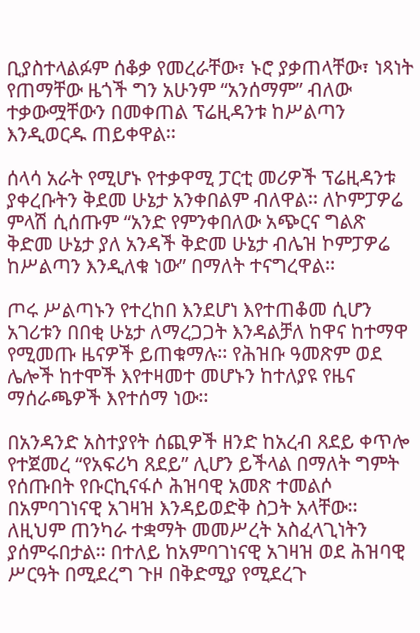ቢያስተላልፉም ሰቆቃ የመረራቸው፣ ኑሮ ያቃጠላቸው፣ ነጻነት የጠማቸው ዜጎች ግን አሁንም “አንሰማም” ብለው ተቃውሟቸውን በመቀጠል ፕሬዚዳንቱ ከሥልጣን እንዲወርዱ ጠይቀዋል፡፡

ሰላሳ አራት የሚሆኑ የተቃዋሚ ፓርቲ መሪዎች ፕሬዚዳንቱ ያቀረቡትን ቅደመ ሁኔታ አንቀበልም ብለዋል፡፡ ለኮምፓዎሬ ምላሽ ሲሰጡም “አንድ የምንቀበለው አጭርና ግልጽ ቅድመ ሁኔታ ያለ አንዳች ቅድመ ሁኔታ ብሌዝ ኮምፓዎሬ ከሥልጣን እንዲለቁ ነው” በማለት ተናግረዋል፡፡

ጦሩ ሥልጣኑን የተረከበ እንደሆነ እየተጠቆመ ሲሆን አገሪቱን በበቂ ሁኔታ ለማረጋጋት እንዳልቻለ ከዋና ከተማዋ የሚመጡ ዜናዎች ይጠቁማሉ፡፡ የሕዝቡ ዓመጽም ወደ ሌሎች ከተሞች እየተዛመተ መሆኑን ከተለያዩ የዜና ማሰራጫዎች እየተሰማ ነው፡፡

በአንዳንድ አስተያየት ሰጪዎች ዘንድ ከአረብ ጸደይ ቀጥሎ የተጀመረ “የአፍሪካ ጸደይ” ሊሆን ይችላል በማለት ግምት የሰጡበት የቡርኪናፋሶ ሕዝባዊ አመጽ ተመልሶ በአምባገነናዊ አገዛዝ እንዳይወድቅ ስጋት አላቸው፡፡ ለዚህም ጠንካራ ተቋማት መመሥረት አስፈላጊነትን ያሰምሩበታል፡፡ በተለይ ከአምባገነናዊ አገዛዝ ወደ ሕዝባዊ ሥርዓት በሚደረግ ጉዞ በቅድሚያ የሚደረጉ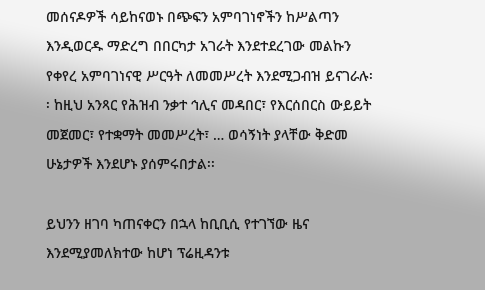መሰናዶዎች ሳይከናወኑ በጭፍን አምባገነኖችን ከሥልጣን እንዲወርዱ ማድረግ በበርካታ አገራት እንደተደረገው መልኩን የቀየረ አምባገነናዊ ሥርዓት ለመመሥረት እንደሚጋብዝ ይናገራሉ፡፡ ከዚህ አንጻር የሕዝብ ንቃተ ኅሊና መዳበር፣ የእርሰበርስ ውይይት መጀመር፣ የተቋማት መመሥረት፣ … ወሳኝነት ያላቸው ቅድመ ሁኔታዎች እንደሆኑ ያሰምሩበታል፡፡

ይህንን ዘገባ ካጠናቀርን በኋላ ከቢቢሲ የተገኘው ዜና እንደሚያመለክተው ከሆነ ፕሬዚዳንቱ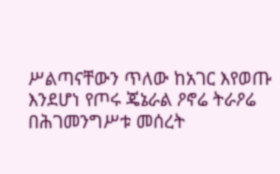ሥልጣናቸውን ጥለው ከአገር እየወጡ እንደሆነ የጦሩ ጄኔራል ዖኖሬ ትራዖሬ በሕገመንግሥቱ መሰረት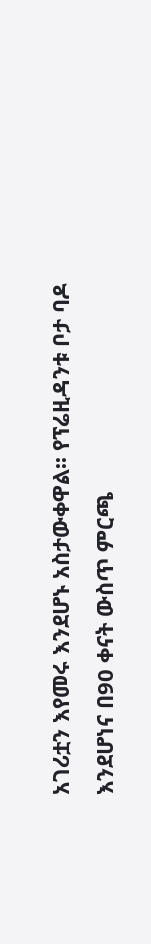አገሪቷን እየመሩ እንደሆኑ አስታውቀዋል፡፡ የፕሬዚዳንቱ ቦታ ባዶ እንደሆነና በ90 ቀናት ውስጥ ምርጫ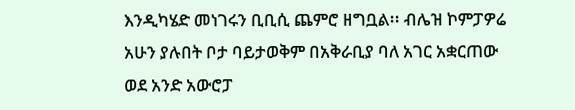እንዲካሄድ መነገሩን ቢቢሲ ጨምሮ ዘግቧል፡፡ ብሌዝ ኮምፓዎሬ አሁን ያሉበት ቦታ ባይታወቅም በአቅራቢያ ባለ አገር አቋርጠው ወደ አንድ አውሮፓ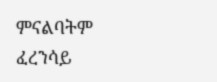ምናልባትም ፈረንሳይ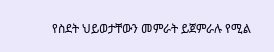የስደት ህይወታቸውን መምራት ይጀምራሉ የሚል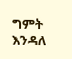ግምት እንዳለ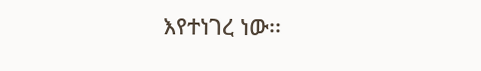እየተነገረ ነው፡፡